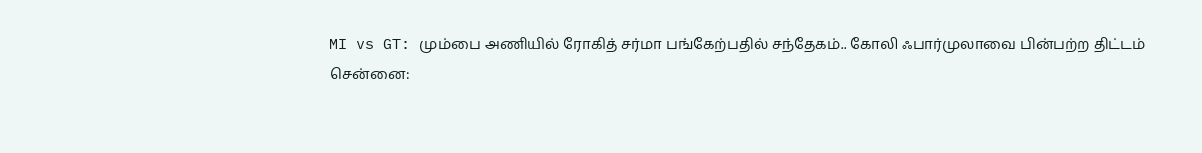MI vs GT: மும்பை அணியில் ரோகித் சர்மா பங்கேற்பதில் சந்தேகம்.. கோலி ஃபார்முலாவை பின்பற்ற திட்டம்
சென்னை: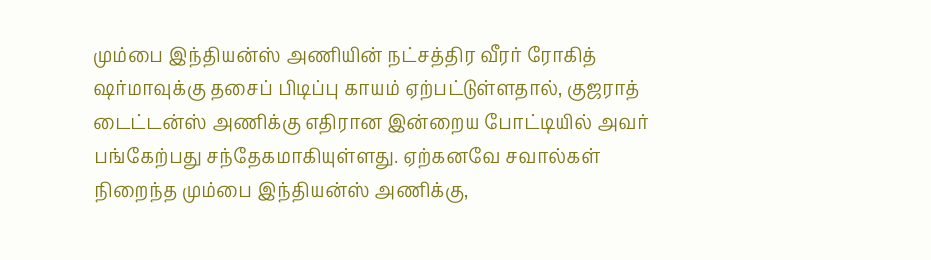மும்பை இந்தியன்ஸ் அணியின் நட்சத்திர வீரர் ரோகித் ஷர்மாவுக்கு தசைப் பிடிப்பு காயம் ஏற்பட்டுள்ளதால், குஜராத் டைட்டன்ஸ் அணிக்கு எதிரான இன்றைய போட்டியில் அவர் பங்கேற்பது சந்தேகமாகியுள்ளது. ஏற்கனவே சவால்கள் நிறைந்த மும்பை இந்தியன்ஸ் அணிக்கு,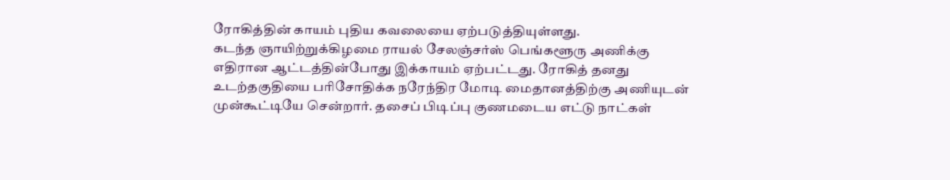ரோகித்தின் காயம் புதிய கவலையை ஏற்படுத்தியுள்ளது.
கடந்த ஞாயிற்றுக்கிழமை ராயல் சேலஞ்சர்ஸ் பெங்களூரு அணிக்கு எதிரான ஆட்டத்தின்போது இக்காயம் ஏற்பட்டது. ரோகித் தனது உடற்தகுதியை பரிசோதிக்க நரேந்திர மோடி மைதானத்திற்கு அணியுடன் முன்கூட்டியே சென்றார். தசைப் பிடிப்பு குணமடைய எட்டு நாட்கள்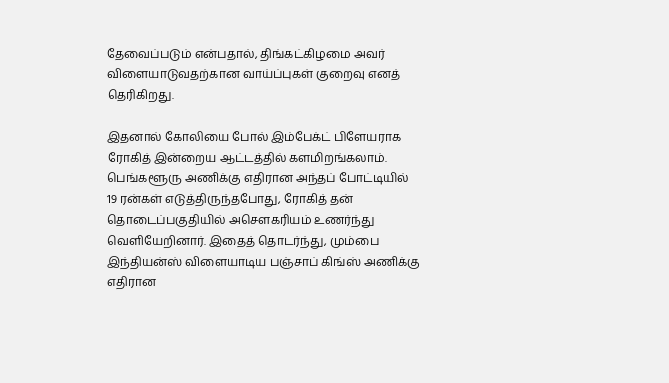தேவைப்படும் என்பதால், திங்கட்கிழமை அவர் விளையாடுவதற்கான வாய்ப்புகள் குறைவு எனத் தெரிகிறது.

இதனால் கோலியை போல் இம்பேக்ட் பிளேயராக ரோகித் இன்றைய ஆட்டத்தில் களமிறங்கலாம். பெங்களூரு அணிக்கு எதிரான அந்தப் போட்டியில் 19 ரன்கள் எடுத்திருந்தபோது, ரோகித் தன் தொடைப்பகுதியில் அசௌகரியம் உணர்ந்து வெளியேறினார். இதைத் தொடர்ந்து, மும்பை இந்தியன்ஸ் விளையாடிய பஞ்சாப் கிங்ஸ் அணிக்கு எதிரான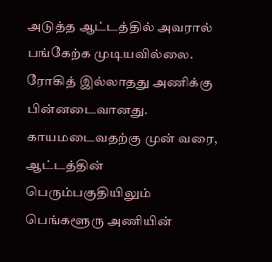அடுத்த ஆட்டத்தில் அவரால் பங்கேற்க முடியவில்லை. ரோகித் இல்லாதது அணிக்கு பின்னடைவானது.
காயமடைவதற்கு முன் வரை, ஆட்டத்தின் பெரும்பகுதியிலும் பெங்களூரு அணியின்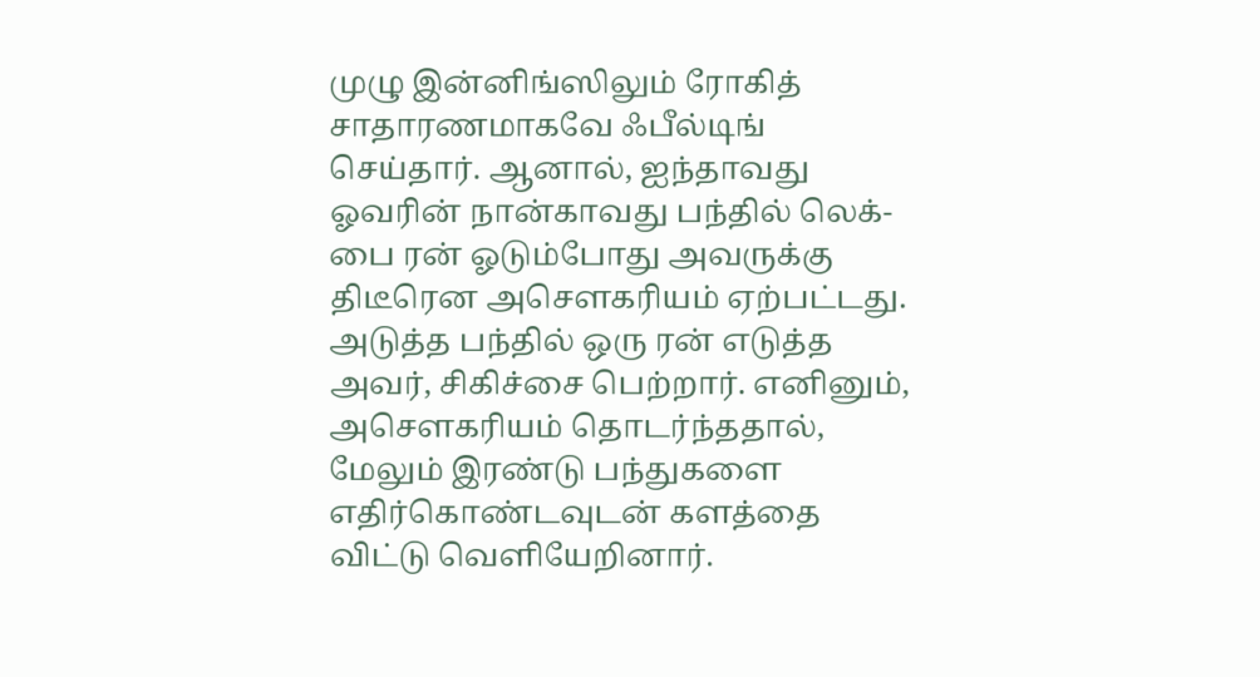முழு இன்னிங்ஸிலும் ரோகித் சாதாரணமாகவே ஃபீல்டிங் செய்தார். ஆனால், ஐந்தாவது ஓவரின் நான்காவது பந்தில் லெக்-பை ரன் ஓடும்போது அவருக்கு திடீரென அசௌகரியம் ஏற்பட்டது. அடுத்த பந்தில் ஒரு ரன் எடுத்த அவர், சிகிச்சை பெற்றார். எனினும், அசௌகரியம் தொடர்ந்ததால், மேலும் இரண்டு பந்துகளை எதிர்கொண்டவுடன் களத்தை விட்டு வெளியேறினார்.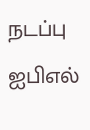நடப்பு ஐபிஎல்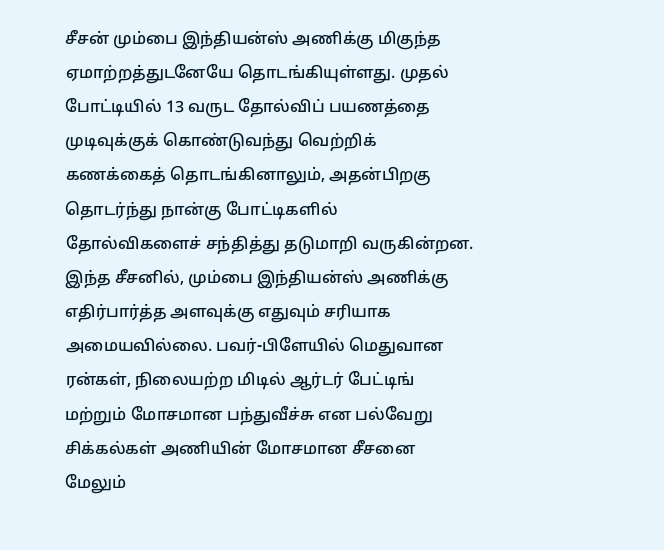சீசன் மும்பை இந்தியன்ஸ் அணிக்கு மிகுந்த ஏமாற்றத்துடனேயே தொடங்கியுள்ளது. முதல் போட்டியில் 13 வருட தோல்விப் பயணத்தை முடிவுக்குக் கொண்டுவந்து வெற்றிக் கணக்கைத் தொடங்கினாலும், அதன்பிறகு தொடர்ந்து நான்கு போட்டிகளில் தோல்விகளைச் சந்தித்து தடுமாறி வருகின்றன.
இந்த சீசனில், மும்பை இந்தியன்ஸ் அணிக்கு எதிர்பார்த்த அளவுக்கு எதுவும் சரியாக அமையவில்லை. பவர்-பிளேயில் மெதுவான ரன்கள், நிலையற்ற மிடில் ஆர்டர் பேட்டிங் மற்றும் மோசமான பந்துவீச்சு என பல்வேறு சிக்கல்கள் அணியின் மோசமான சீசனை மேலும்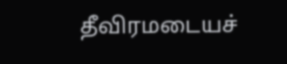தீவிரமடையச்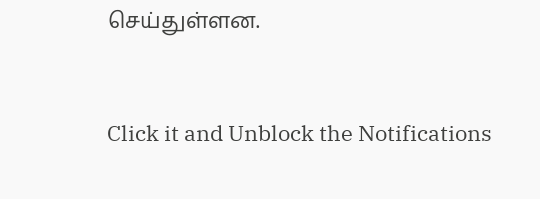செய்துள்ளன.


Click it and Unblock the Notifications